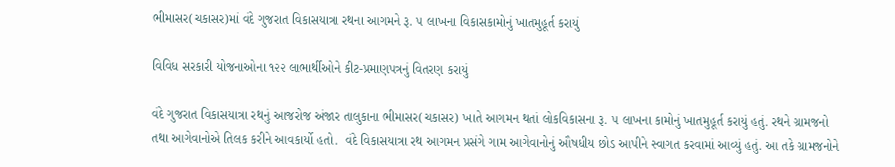ભીમાસર(ચકાસર)માં વંદે ગુજરાત વિકાસયાત્રા રથના આગમને રૂ. ૫ લાખના વિકાસકામોનું ખાતમુહૂર્ત કરાયું

વિવિધ સરકારી યોજનાઓના ૧૨૨ લાભાર્થીઓને કીટ-પ્રમાણપત્રનું વિતરણ કરાયું

વંદે ગુજરાત વિકાસયાત્રા રથનું આજરોજ અંજાર તાલુકાના ભીમાસર(ચકાસર) ખાતે આગમન થતાં લોકવિકાસના રૂ. ૫ લાખના કામોનું ખાતમુહૂર્ત કરાયું હતું. રથને ગ્રામજનો તથા આગેવાનોએ તિલક કરીને આવકાર્યો હતો.  વંદે વિકાસયાત્રા રથ આગમન પ્રસંગે ગામ આગેવાનોનું ઔષધીય છોડ આપીને સ્વાગત કરવામાં આવ્યું હતું. આ તકે ગ્રામજનોને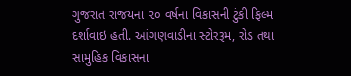ગુજરાત રાજયના ૨૦ વર્ષના વિકાસની ટુંકી ફિલ્મ દર્શાવાઇ હતી. આંગણવાડીના સ્ટોરરૂમ, રોડ તથા સામુહિક વિકાસના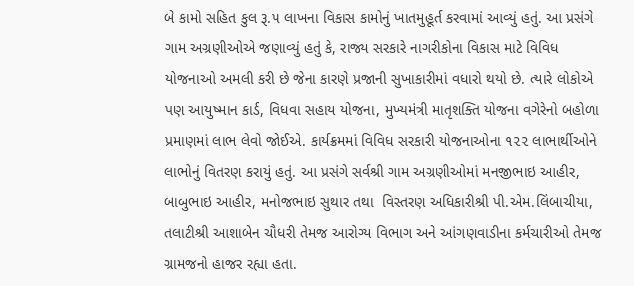બે કામો સહિત કુલ રૂ.૫ લાખના વિકાસ કામોનું ખાતમુહૂર્ત કરવામાં આવ્યું હતું. આ પ્રસંગે ગામ અગ્રણીઓએ જણાવ્યું હતું કે, રાજ્ય સરકારે નાગરીકોના વિકાસ માટે વિવિધ યોજનાઓ અમલી કરી છે જેના કારણે પ્રજાની સુખાકારીમાં વધારો થયો છે. ત્યારે લોકોએ પણ આયુષ્માન કાર્ડ, વિધવા સહાય યોજના, મુખ્યમંત્રી માતૃશક્તિ યોજના વગેરેનો બહોળા પ્રમાણમાં લાભ લેવો જોઈએ. કાર્યક્રમમાં વિવિધ સરકારી યોજનાઓના ૧૨૨ લાભાર્થીઓને લાભોનું વિતરણ કરાયું હતું. આ પ્રસંગે સર્વશ્રી ગામ અગ્રણીઓમાં મનજીભાઇ આહીર, બાબુભાઇ આહીર, મનોજભાઇ સુથાર તથા  વિસ્તરણ અધિકારીશ્રી પી.એમ.લિંબાચીયા, તલાટીશ્રી આશાબેન ચૌધરી તેમજ આરોગ્ય વિભાગ અને આંગણવાડીના કર્મચારીઓ તેમજ ગ્રામજનો હાજર રહ્યા હતા.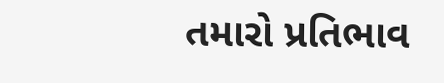તમારો પ્રતિભાવ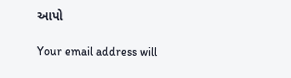આપો

Your email address will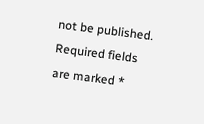not be published. Required fields are marked *